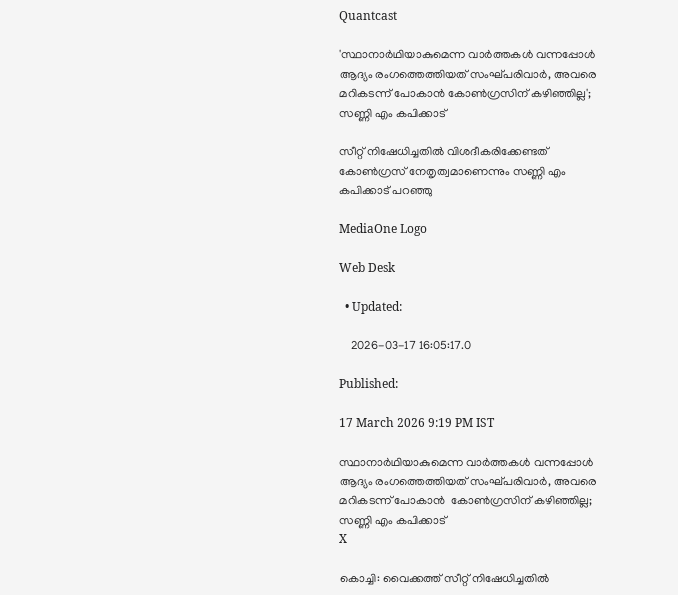Quantcast

'സ്ഥാനാര്‍ഥിയാകുമെന്ന വാര്‍ത്തകള്‍ വന്നപ്പോള്‍ ആദ്യം രംഗത്തെത്തിയത് സംഘ്പരിവാര്‍, അവരെ മറികടന്ന് പോകാന്‍ കോണ്‍ഗ്രസിന് കഴിഞ്ഞില്ല'; സണ്ണി എം കപിക്കാട്

സീറ്റ് നിഷേധിച്ചതില്‍ വിശദീകരിക്കേണ്ടത് കോണ്‍ഗ്രസ് നേതൃത്വമാണെന്നും സണ്ണി എം കപിക്കാട് പറഞ്ഞു

MediaOne Logo

Web Desk

  • Updated:

    2026-03-17 16:05:17.0

Published:

17 March 2026 9:19 PM IST

സ്ഥാനാര്‍ഥിയാകുമെന്ന വാര്‍ത്തകള്‍ വന്നപ്പോള്‍ ആദ്യം രംഗത്തെത്തിയത് സംഘ്പരിവാര്‍, അവരെ മറികടന്ന് പോകാന്‍  കോണ്‍ഗ്രസിന് കഴിഞ്ഞില്ല; സണ്ണി എം കപിക്കാട്
X

കൊച്ചി: വൈക്കത്ത് സീറ്റ് നിഷേധിച്ചതില്‍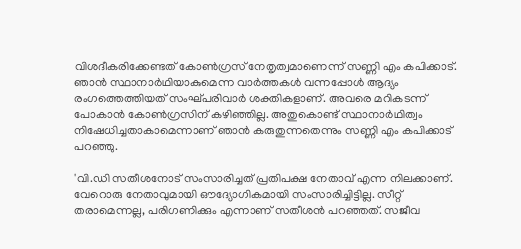വിശദീകരിക്കേണ്ടത് കോണ്‍ഗ്രസ് നേതൃത്വമാണെന്ന് സണ്ണി എം കപിക്കാട്. ഞാന്‍ സ്ഥാനാര്‍ഥിയാകുമെന്ന വാര്‍ത്തകള്‍ വന്നപ്പോള്‍ ആദ്യം രംഗത്തെത്തിയത് സംഘ്പരിവാര്‍ ശക്തികളാണ്. അവരെ മറികടന്ന് പോകാന്‍ കോണ്‍ഗ്രസിന് കഴിഞ്ഞില്ല. അതുകൊണ്ട് സ്ഥാനാര്‍ഥിത്വം നിഷേധിച്ചതാകാമെന്നാണ് ഞാന്‍ കരുതുന്നതെന്നും സണ്ണി എം കപിക്കാട് പറഞ്ഞു.

'വി.ഡി സതീശനോട് സംസാരിച്ചത് പ്രതിപക്ഷ നേതാവ് എന്ന നിലക്കാണ്. വേറൊരു നേതാവുമായി ഔദ്യോഗികമായി സംസാരിച്ചിട്ടില്ല. സീറ്റ് തരാമെന്നല്ല, പരിഗണിക്കും എന്നാണ് സതീശന്‍ പറഞ്ഞത്. സജീവ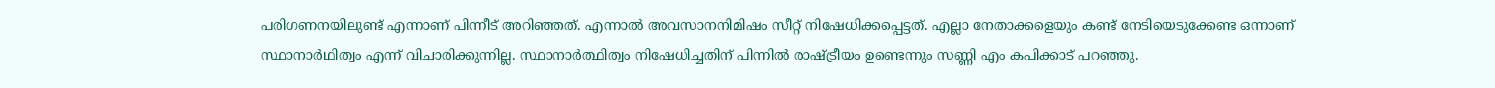പരിഗണനയിലുണ്ട് എന്നാണ് പിന്നീട് അറിഞ്ഞത്. എന്നാല്‍ അവസാനനിമിഷം സീറ്റ് നിഷേധിക്കപ്പെട്ടത്. എല്ലാ നേതാക്കളെയും കണ്ട് നേടിയെടുക്കേണ്ട ഒന്നാണ് സ്ഥാനാർഥിത്വം എന്ന് വിചാരിക്കുന്നില്ല. സ്ഥാനാർത്ഥിത്വം നിഷേധിച്ചതിന് പിന്നിൽ രാഷ്ട്രീയം ഉണ്ടെന്നും സണ്ണി എം കപിക്കാട് പറഞ്ഞു.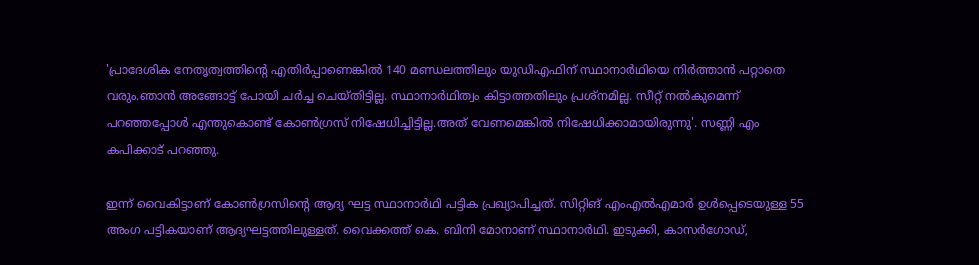'പ്രാദേശിക നേതൃത്വത്തിന്റെ എതിർപ്പാണെങ്കിൽ 140 മണ്ഡലത്തിലും യുഡിഎഫിന് സ്ഥാനാർഥിയെ നിർത്താൻ പറ്റാതെ വരും.ഞാന്‍ അങ്ങോട്ട് പോയി ചര്‍ച്ച ചെയ്തിട്ടില്ല. സ്ഥാനാര്‍ഥിത്വം കിട്ടാത്തതിലും പ്രശ്നമില്ല. സീറ്റ് നല്‍കുമെന്ന് പറഞ്ഞപ്പോള്‍ എന്തുകൊണ്ട് കോണ്‍ഗ്രസ് നിഷേധിച്ചിട്ടില്ല.അത് വേണമെങ്കില്‍ നിഷേധിക്കാമായിരുന്നു'. സണ്ണി എം കപിക്കാട് പറഞ്ഞു.

ഇന്ന് വൈകിട്ടാണ് കോൺഗ്രസിന്റെ ആദ്യ ഘട്ട സ്ഥാനാർഥി പട്ടിക പ്രഖ്യാപിച്ചത്. സിറ്റിങ് എംഎൽഎമാർ ഉൾപ്പെടെയുള്ള 55 അംഗ പട്ടികയാണ് ആദ്യഘട്ടത്തിലുള്ളത്. വൈക്കത്ത് കെ. ബിനി മോനാണ് സ്ഥാനാര്‍ഥി. ഇടുക്കി, കാസർഗോഡ്,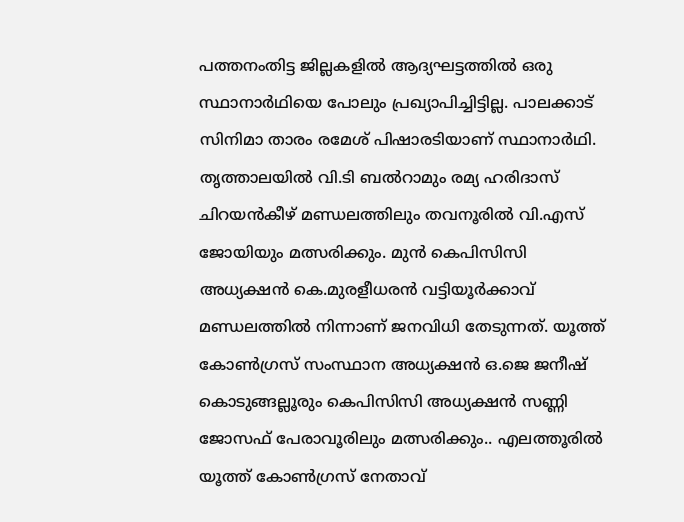പത്തനംതിട്ട ജില്ലകളിൽ ആദ്യഘട്ടത്തിൽ ഒരു സ്ഥാനാർഥിയെ പോലും പ്രഖ്യാപിച്ചിട്ടില്ല. പാലക്കാട് സിനിമാ താരം രമേശ് പിഷാരടിയാണ് സ്ഥാനാർഥി. തൃത്താലയിൽ വി.ടി ബൽറാമും രമ്യ ഹരിദാസ് ചിറയൻകീഴ് മണ്ഡലത്തിലും തവനൂരിൽ വി.എസ് ജോയിയും മത്സരിക്കും. മുൻ കെപിസിസി അധ്യക്ഷൻ കെ.മുരളീധരൻ വട്ടിയൂർക്കാവ് മണ്ഡലത്തിൽ നിന്നാണ് ജനവിധി തേടുന്നത്. യൂത്ത് കോൺഗ്രസ് സംസ്ഥാന അധ്യക്ഷൻ ഒ.ജെ ജനീഷ് കൊടുങ്ങല്ലൂരും കെപിസിസി അധ്യക്ഷൻ സണ്ണി ജോസഫ് പേരാവൂരിലും മത്സരിക്കും.. എലത്തൂരിൽ യൂത്ത് കോൺഗ്രസ് നേതാവ്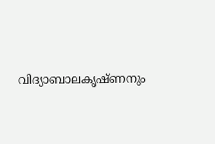വിദ്യാബാലകൃഷ്ണനും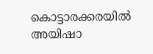കൊട്ടാരക്കരയിൽ അയിഷാ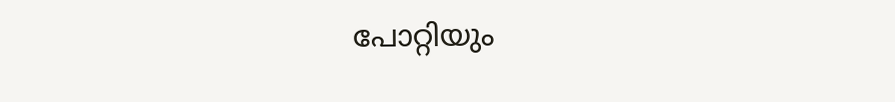പോറ്റിയും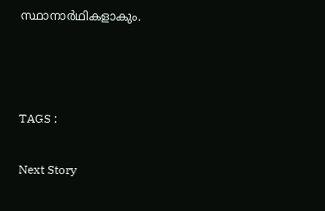സ്ഥാനാർഥികളാകും.



TAGS :

Next Story